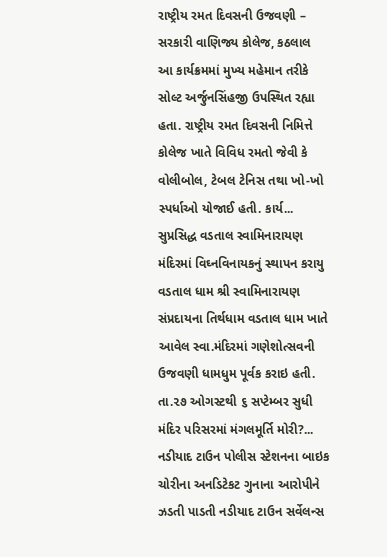રાષ્ટ્રીય રમત દિવસની ઉજવણી – સરકારી વાણિજ્ય કોલેજ, કઠલાલ
આ કાર્યક્રમમાં મુખ્ય મહેમાન તરીકે સોલ્ટ અર્જુનસિંહજી ઉપસ્થિત રહ્યા હતા. રાષ્ટ્રીય રમત દિવસની નિમિત્તે કોલેજ ખાતે વિવિધ રમતો જેવી કે વોલીબોલ, ટેબલ ટેનિસ તથા ખો-ખો સ્પર્ધાઓ યોજાઈ હતી. કાર્ય...
સુપ્રસિદ્ધ વડતાલ સ્વામિનારાયણ મંદિરમાં વિઘ્નવિનાયકનું સ્થાપન કરાયુ
વડતાલ ધામ શ્રી સ્વામિનારાયણ સંપ્રદાયના તિર્થધામ વડતાલ ધામ ખાતે આવેલ સ્વા.મંદિરમાં ગણેશોત્સવની ઉજવણી ધામધુમ પૂર્વક કરાઇ હતી. તા.૨૭ ઓગસ્ટથી ૬ સપ્ટેમ્બર સુધી મંદિર પરિસરમાં મંગલમૂર્તિ મોરી?...
નડીયાદ ટાઉન પોલીસ સ્ટેશનના બાઇક ચોરીના અનડિટેકટ ગુનાના આરોપીને ઝડતી પાડતી નડીયાદ ટાઉન સર્વેલન્સ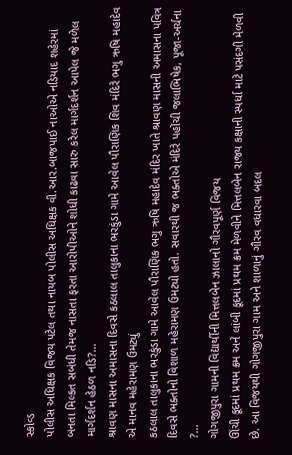સ્કોવ્ડ
પોલીસ અધિક્ષક વિજય પટેલ તથા નાયબ પોલીસ અધિક્ષક વી.આર.બાજપાઈ નાઓએ નડિયાદ શહેરમાં બનતા મિલ્કત સબંધી તેમજ નાસતા ફરતા આરોપીઓને શોધી કાઢવા સારુ કરેલ માર્ગદર્શન આપેલ જે મળેલ માર્ગદર્શન હેઠળ નડિ?...
શ્રાવણ માસના અમાસના દિવસે કઠલાલ તાલુકાના ભરકુંડા ગામે આવેલ પૌરાણિક શિવ મંદિરે ભગુ ઋષિ મહાદેવ એ માનવ મહેરામણ ઉમટ્યું
કઠલાલ તાલુકાના ભરકુંડા ગામે આવેલ પૌરાણિક ભગુ ઋષિ મહાદેવ મંદિર ખાતે શ્રાવણ માસની અમાસના પવિત્ર દિવસે ભક્તોનો વિશાળ મહેરામણ ઉમટ્યો હતો. સવારથી જ ભક્તોએ મંદિરે પહોંચી જલાભિષેક, પૂજા-અર્ચના ?...
ગોગજીપુરા ગામની વિદ્યાર્થીની મિત્તલબેન ઝાલાનો ગૌરવપૂર્ણ વિજય
ઊંચી કૂદમાં પ્રથમ ક્રમ અને લાંબી કૂદમાં પ્રથમ ક્રમ મેળવીને મિત્તલબેન રાજ્ય કક્ષાની સ્પર્ધા માટે પસંદગી મેળવી છે. આ વિજયથી ગોગજીપુરા ગામ અને શાળાનું ગૌરવ વધારવા બદલ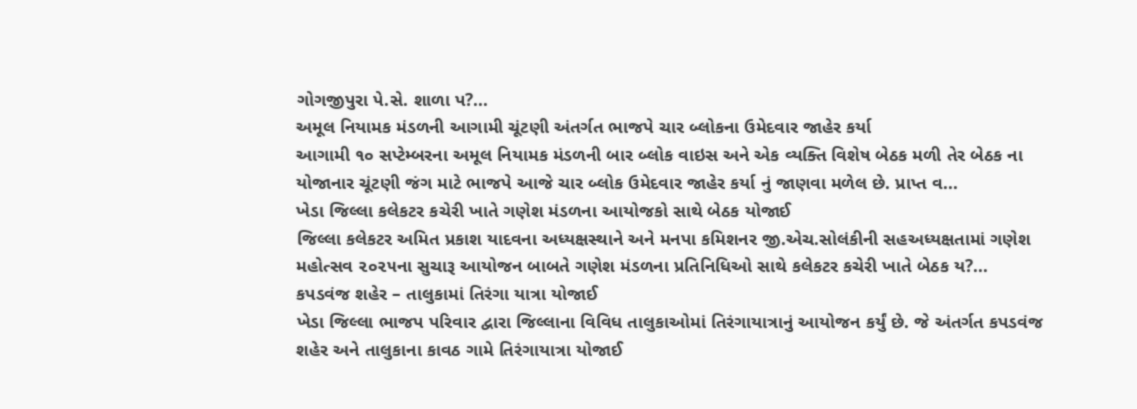ગોગજીપુરા પે.સે. શાળા પ?...
અમૂલ નિયામક મંડળની આગામી ચૂંટણી અંતર્ગત ભાજપે ચાર બ્લોકના ઉમેદવાર જાહેર કર્યા
આગામી ૧૦ સપ્ટેમ્બરના અમૂલ નિયામક મંડળની બાર બ્લોક વાઇસ અને એક વ્યક્તિ વિશેષ બેઠક મળી તેર બેઠક ના યોજાનાર ચૂંટણી જંગ માટે ભાજપે આજે ચાર બ્લોક ઉમેદવાર જાહેર કર્યા નું જાણવા મળેલ છે. પ્રાપ્ત વ...
ખેડા જિલ્લા કલેકટર કચેરી ખાતે ગણેશ મંડળના આયોજકો સાથે બેઠક યોજાઈ
જિલ્લા કલેકટર અમિત પ્રકાશ યાદવના અધ્યક્ષસ્થાને અને મનપા કમિશનર જી.એચ.સોલંકીની સહઅધ્યક્ષતામાં ગણેશ મહોત્સવ ૨૦૨૫ના સુચારૂ આયોજન બાબતે ગણેશ મંડળના પ્રતિનિધિઓ સાથે કલેકટર કચેરી ખાતે બેઠક ય?...
કપડવંજ શહેર – તાલુકામાં તિરંગા યાત્રા યોજાઈ
ખેડા જિલ્લા ભાજપ પરિવાર દ્વારા જિલ્લાના વિવિધ તાલુકાઓમાં તિરંગાયાત્રાનું આયોજન કર્યું છે. જે અંતર્ગત કપડવંજ શહેર અને તાલુકાના કાવઠ ગામે તિરંગાયાત્રા યોજાઈ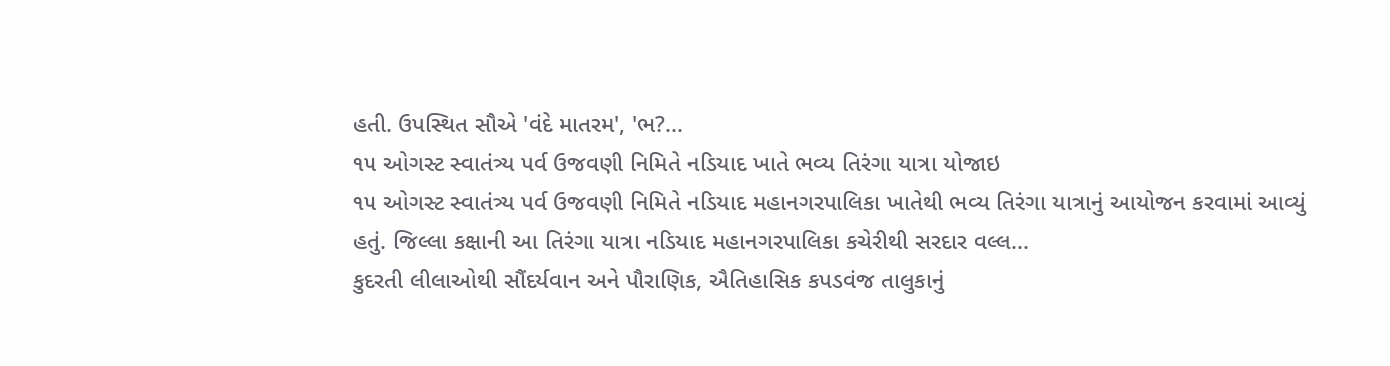હતી. ઉપસ્થિત સૌએ 'વંદે માતરમ', 'ભ?...
૧૫ ઓગસ્ટ સ્વાતંત્ર્ય પર્વ ઉજવણી નિમિતે નડિયાદ ખાતે ભવ્ય તિરંગા યાત્રા યોજાઇ
૧૫ ઓગસ્ટ સ્વાતંત્ર્ય પર્વ ઉજવણી નિમિતે નડિયાદ મહાનગરપાલિકા ખાતેથી ભવ્ય તિરંગા યાત્રાનું આયોજન કરવામાં આવ્યું હતું. જિલ્લા કક્ષાની આ તિરંગા યાત્રા નડિયાદ મહાનગરપાલિકા કચેરીથી સરદાર વલ્લ...
કુદરતી લીલાઓથી સૌંદર્યવાન અને પૌરાણિક, ઐતિહાસિક કપડવંજ તાલુકાનું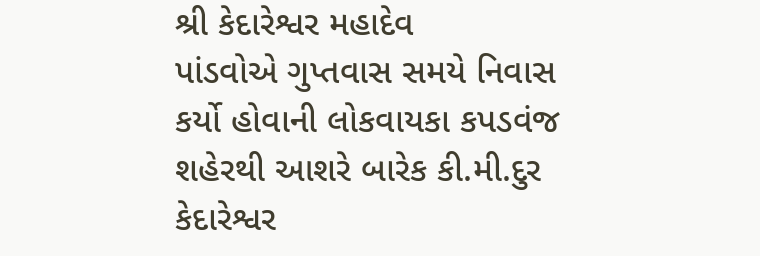શ્રી કેદારેશ્વર મહાદેવ
પાંડવોએ ગુપ્તવાસ સમયે નિવાસ કર્યો હોવાની લોકવાયકા કપડવંજ શહેરથી આશરે બારેક કી.મી.દુર કેદારેશ્વર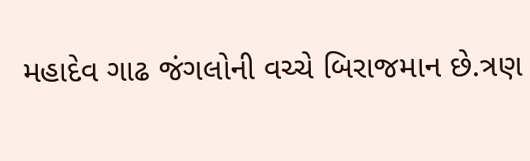મહાદેવ ગાઢ જંગલોની વચ્ચે બિરાજમાન છે.ત્રણ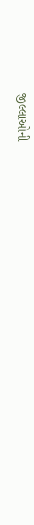જીલ્લાઓની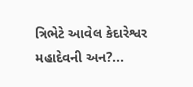ત્રિભેટે આવેલ કેદારેશ્વર મહાદેવની અન?...